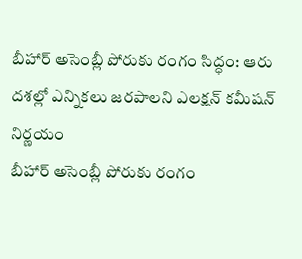బీహార్ అసెంబ్లీ పోరుకు రంగం సిద్ధం: ఆరు దశల్లో ఎన్నికలు జరపాలని ఎలక్షన్ కమీషన్ నిర్ణయం
బీహార్ అసెంబ్లీ పోరుకు రంగం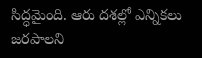సిద్ధమైంది. ఆరు దశల్లో ఎన్నికలు జరపాలని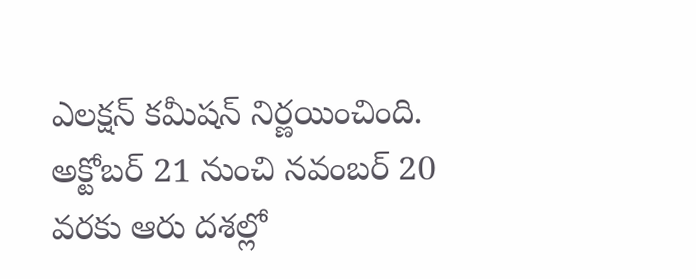ఎలక్షన్ కమీషన్ నిర్ణయించింది. అక్టోబర్ 21 నుంచి నవంబర్ 20 వరకు ఆరు దశల్లో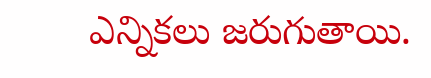ఎన్నికలు జరుగుతాయి.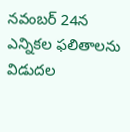నవంబర్ 24న ఎన్నికల ఫలితాలను విడుదల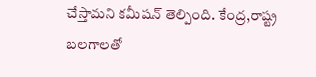చేస్తామని కమీషన్ తెల్పింది. కేంద్ర,రాష్ట్ర బలగాలతో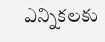ఎన్నికలకు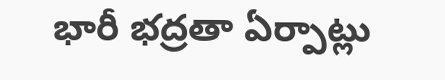భారీ భద్రతా ఏర్పాట్లు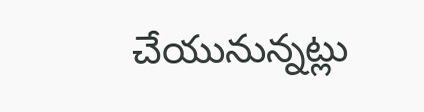చేయునున్నట్లు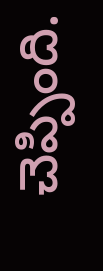చెప్పింది.